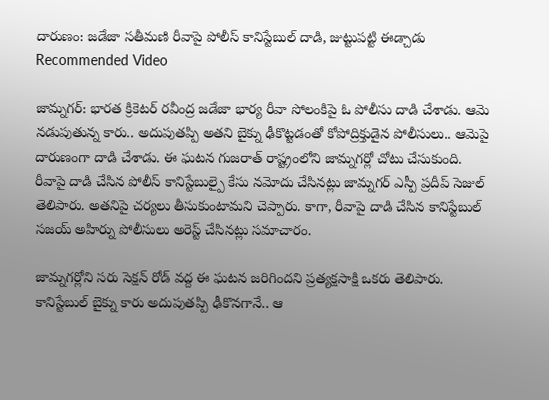దారుణం: జడేజా సతీమణి రీవాపై పోలీస్ కానిస్టేబుల్ దాడి, జుట్టుపట్టి ఈడ్చాడు
Recommended Video

జామ్నగర్: భారత క్రికెటర్ రవీంద్ర జడేజా భార్య రీవా సోలంకిపై ఓ పోలీసు దాడి చేశాడు. ఆమె నడుపుతున్న కారు.. అదుపుతప్పి అతని బైక్ను ఢీకొట్టడంతో కోపోద్రిక్తుడైన పోలీసులు.. ఆమెపై దారుణంగా దాడి చేశాడు. ఈ ఘటన గుజరాత్ రాష్ట్రంలోని జామ్నగర్లో చోటు చేసుకుంది.
రీవాపై దాడి చేసిన పోలీస్ కానిస్టేబుల్పై కేసు నమోదు చేసినట్లు జామ్నగర్ ఎస్పీ ప్రదీప్ సెజుల్ తెలిపారు. అతనిపై చర్యలు తీసుకుంటామని చెప్పారు. కాగా, రీవాపై దాడి చేసిన కానిస్టేబుల్ సజయ్ అహిర్ను పోలీసులు అరెస్ట్ చేసినట్లు సమాచారం.

జామ్నగర్లోని సరు సెక్షన్ రోడ్ వద్ద ఈ ఘటన జరిగిందని ప్రత్యక్షసాక్షి ఒకరు తెలిపారు. కానిస్టేబుల్ బైక్ను కారు అదుపుతప్పి ఢీకొనగానే.. ఆ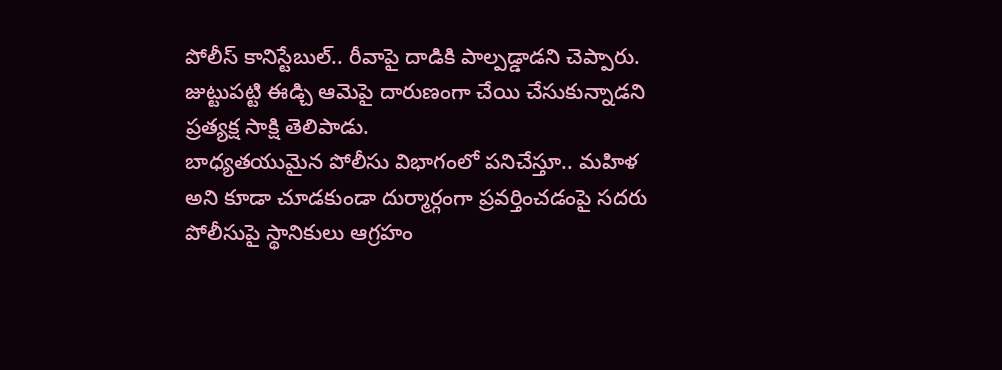పోలీస్ కానిస్టేబుల్.. రీవాపై దాడికి పాల్పడ్డాడని చెప్పారు.
జుట్టుపట్టి ఈడ్చి ఆమెపై దారుణంగా చేయి చేసుకున్నాడని ప్రత్యక్ష సాక్షి తెలిపాడు.
బాధ్యతయుమైన పోలీసు విభాగంలో పనిచేస్తూ.. మహిళ అని కూడా చూడకుండా దుర్మార్గంగా ప్రవర్తించడంపై సదరు పోలీసుపై స్థానికులు ఆగ్రహం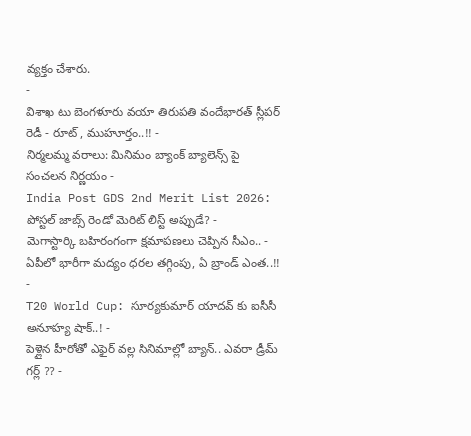వ్యక్తం చేశారు.
-
విశాఖ టు బెంగళూరు వయా తిరుపతి వందేభారత్ స్లీపర్ రెడీ - రూట్ , ముహూర్తం..!! -
నిర్మలమ్మ వరాలు: మినిమం బ్యాంక్ బ్యాలెన్స్ పై సంచలన నిర్ణయం -
India Post GDS 2nd Merit List 2026: పోస్టల్ జాబ్స్ రెండో మెరిట్ లిస్ట్ అప్పుడే? -
మెగాస్టార్కి బహిరంగంగా క్షమాపణలు చెప్పిన సీఎం.. -
ఏపీలో భారీగా మద్యం ధరల తగ్గింపు, ఏ బ్రాండ్ ఎంత..!! -
T20 World Cup: సూర్యకుమార్ యాదవ్ కు ఐసీసీ అనూహ్య షాక్..! -
పెళ్లైన హీరోతో ఎఫైర్ వల్ల సినిమాల్లో బ్యాన్.. ఎవరా డ్రీమ్ గర్ల్ ?? -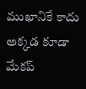ముఖానికే కాదు అక్కడ కూడా మేకప్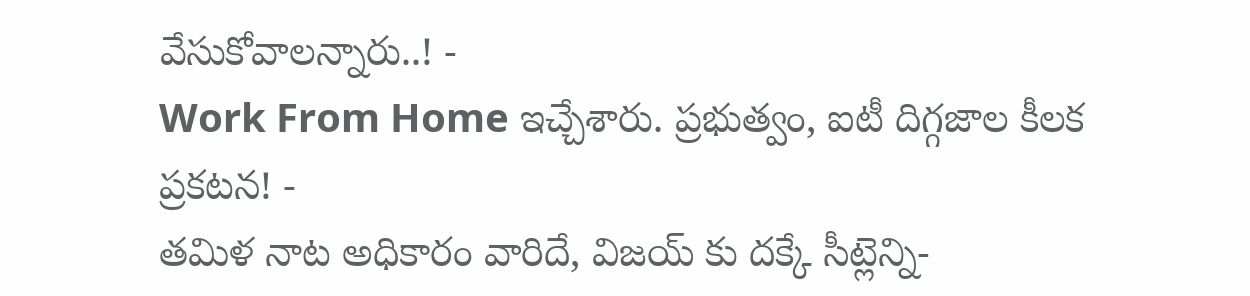వేసుకోవాలన్నారు..! -
Work From Home ఇచ్చేశారు. ప్రభుత్వం, ఐటీ దిగ్గజాల కీలక ప్రకటన! -
తమిళ నాట అధికారం వారిదే, విజయ్ కు దక్కే సీట్లెన్ని-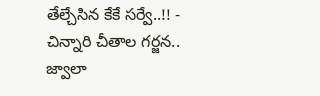తేల్చేసిన కేకే సర్వే..!! -
చిన్నారి చీతాల గర్జన.. జ్వాలా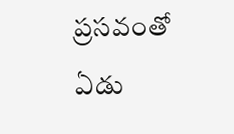ప్రసవంతో ఏడు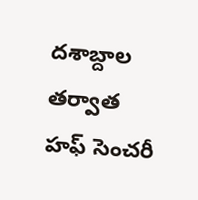దశాబ్దాల తర్వాత హఫ్ సెంచరీ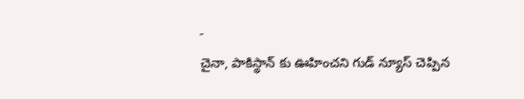-
చైనా, పాకిస్థాన్ కు ఊహించని గుడ్ న్యూస్ చెప్పిన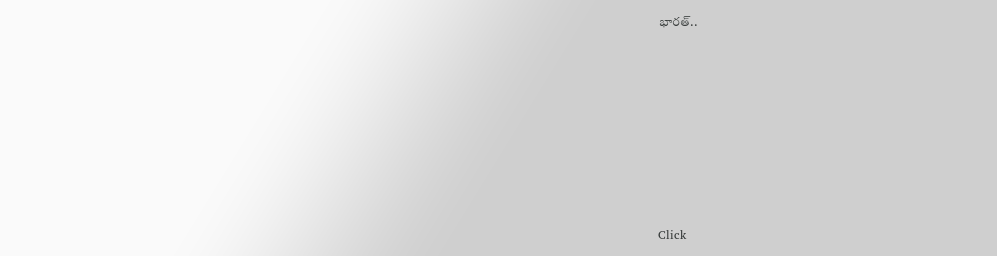భారత్..












Click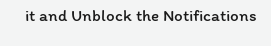it and Unblock the Notifications